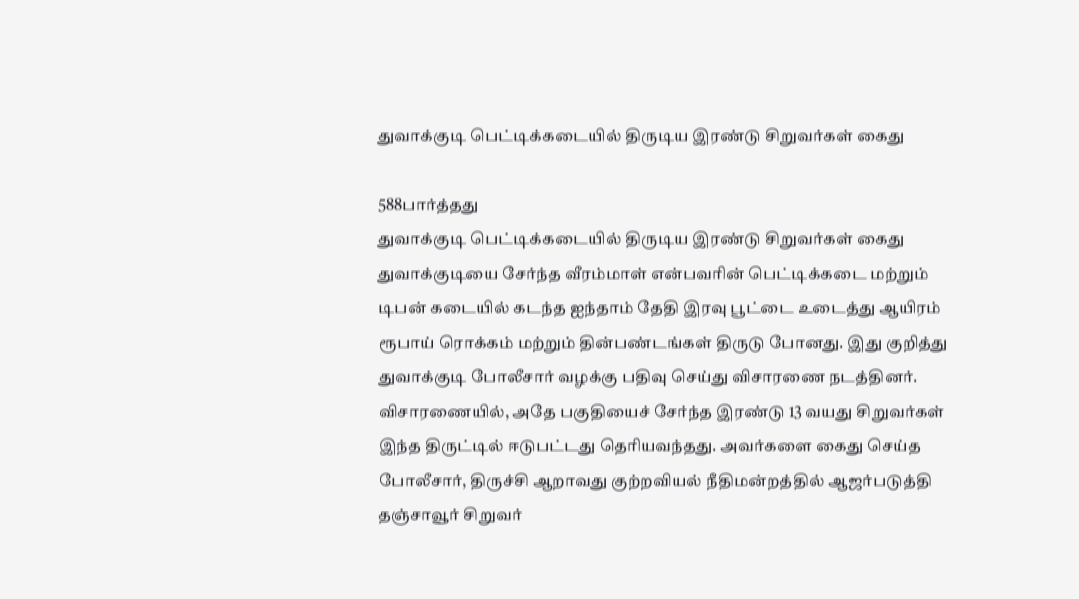துவாக்குடி பெட்டிக்கடையில் திருடிய இரண்டு சிறுவர்கள் கைது

588பார்த்தது
துவாக்குடி பெட்டிக்கடையில் திருடிய இரண்டு சிறுவர்கள் கைது
துவாக்குடியை சேர்ந்த வீரம்மாள் என்பவரின் பெட்டிக்கடை மற்றும் டிபன் கடையில் கடந்த ஐந்தாம் தேதி இரவு பூட்டை உடைத்து ஆயிரம் ரூபாய் ரொக்கம் மற்றும் தின்பண்டங்கள் திருடு போனது. இது குறித்து துவாக்குடி போலீசார் வழக்கு பதிவு செய்து விசாரணை நடத்தினர். விசாரணையில், அதே பகுதியைச் சேர்ந்த இரண்டு 13 வயது சிறுவர்கள் இந்த திருட்டில் ஈடுபட்டது தெரியவந்தது. அவர்களை கைது செய்த போலீசார், திருச்சி ஆறாவது குற்றவியல் நீதிமன்றத்தில் ஆஜர்படுத்தி தஞ்சாவூர் சிறுவர்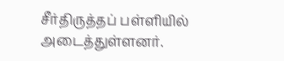சீர்திருத்தப் பள்ளியில் அடைத்துள்ளனர்.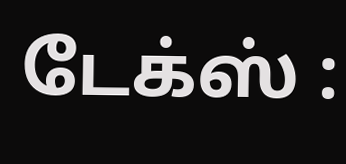டேக்ஸ் :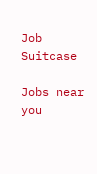Job Suitcase

Jobs near you